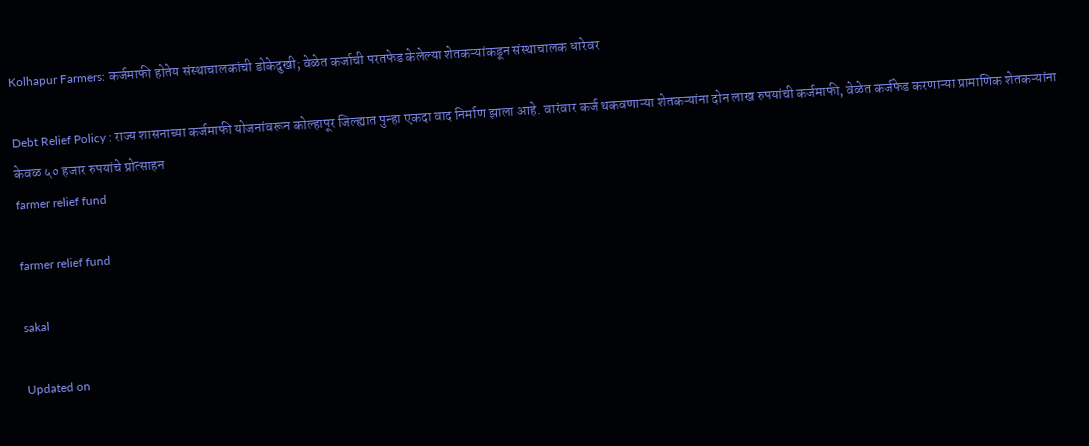Kolhapur Farmers: कर्जमाफी होतेय संस्थाचालकांची डोकेदुखी; वेळेत कर्जाची परतफेड केलेल्या शेतकऱ्यांकडून संस्थाचालक धारेवर

Debt Relief Policy : राज्य शासनाच्या कर्जमाफी योजनांवरून कोल्हापूर जिल्ह्यात पुन्हा एकदा वाद निर्माण झाला आहे. वारंवार कर्ज थकवणाऱ्या शेतकऱ्यांना दोन लाख रुपयांची कर्जमाफी, वेळेत कर्जफेड करणाऱ्या प्रामाणिक शेतकऱ्यांना केवळ ५० हजार रुपयांचे प्रोत्साहन
farmer relief fund

farmer relief fund

sakal

Updated on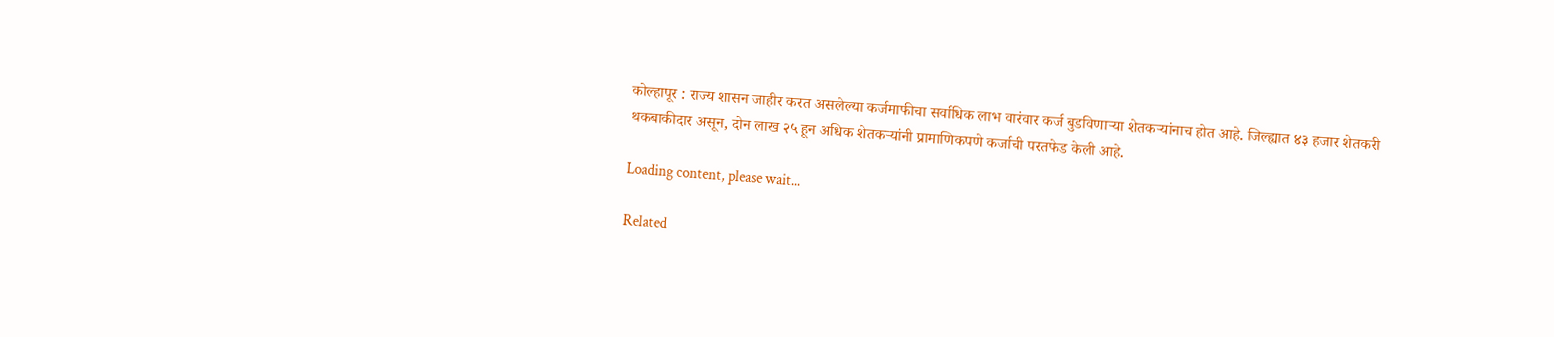कोल्हापूर : राज्य शासन जाहीर करत असलेल्या कर्जमाफीचा सर्वाधिक लाभ वारंवार कर्ज बुडविणाऱ्या शेतकऱ्यांनाच होत आहे. जिल्ह्यात ४३ हजार शेतकरी थकबाकीदार असून, दोन लाख २५ हून अधिक शेतकऱ्यांनी प्रामाणिकपणे कर्जाची परतफेड केली आहे.

Loading content, please wait...

Related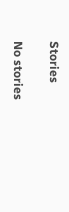Stories

No stories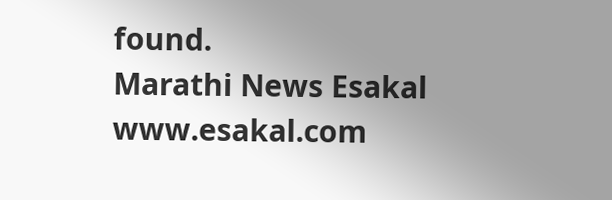found.
Marathi News Esakal
www.esakal.com